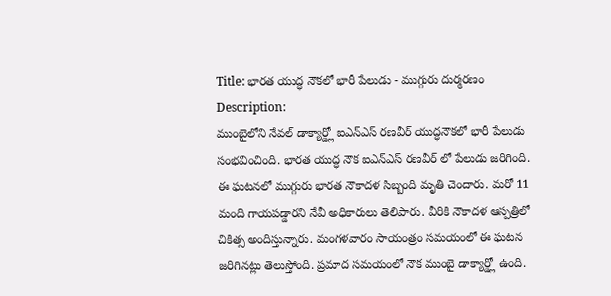Title: భారత యుద్ధ నౌకలో భారీ పేలుడు - ముగ్గురు దుర్మరణం
Description:
ముంబైలోని నేవల్ డాక్యార్డ్లో ఐఎన్ఎస్ రణవీర్ యుద్ధనౌకలో భారీ పేలుడు సంభవించింది. భారత యుద్ధ నౌక ఐఎన్ఎస్ రణవీర్ లో పేలుడు జరిగింది. ఈ ఘటనలో ముగ్గురు భారత నౌకాదళ సిబ్బంది మృతి చెందారు. మరో 11 మంది గాయపడ్డారని నేవీ అధికారులు తెలిపారు. వీరికి నౌకాదళ ఆస్పత్రిలో చికిత్స అందిస్తున్నారు. మంగళవారం సాయంత్రం సమయంలో ఈ ఘటన జరిగినట్లు తెలుస్తోంది. ప్రమాద సమయంలో నౌక ముంబై డాక్యార్డ్లో ఉంది.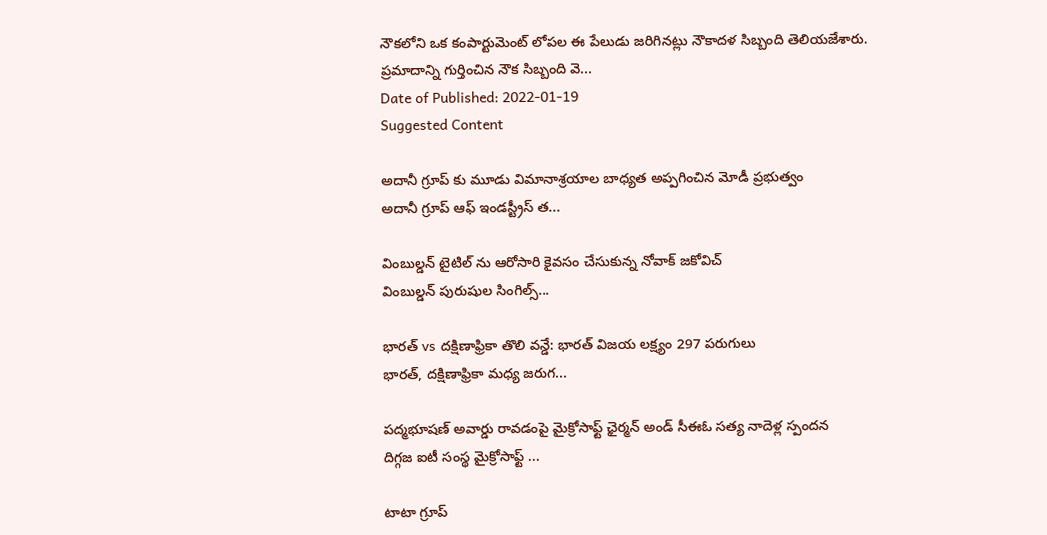నౌకలోని ఒక కంపార్టుమెంట్ లోపల ఈ పేలుడు జరిగినట్లు నౌకాదళ సిబ్బంది తెలియజేశారు. ప్రమాదాన్ని గుర్తించిన నౌక సిబ్బంది వె...
Date of Published: 2022-01-19
Suggested Content

అదానీ గ్రూప్ కు మూడు విమానాశ్రయాల బాధ్యత అప్పగించిన మోడీ ప్రభుత్వం
అదానీ గ్రూప్ ఆఫ్ ఇండస్ట్రీస్ త...

వింబుల్డన్ టైటిల్ ను ఆరోసారి కైవసం చేసుకున్న నోవాక్ జకోవిచ్
వింబుల్డన్ పురుషుల సింగిల్స్...

భారత్ vs దక్షిణాఫ్రికా తొలి వన్డే: భారత్ విజయ లక్ష్యం 297 పరుగులు
భారత్, దక్షిణాఫ్రికా మధ్య జరుగ...

పద్మభూషణ్ అవార్డు రావడంపై మైక్రోసాఫ్ట్ ఛైర్మన్ అండ్ సీఈఓ సత్య నాదెళ్ల స్పందన
దిగ్గజ ఐటీ సంస్థ మైక్రోసాఫ్ట్ ...

టాటా గ్రూప్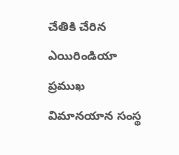చేతికి చేరిన ఎయిరిండియా
ప్రముఖ విమానయాన సంస్థ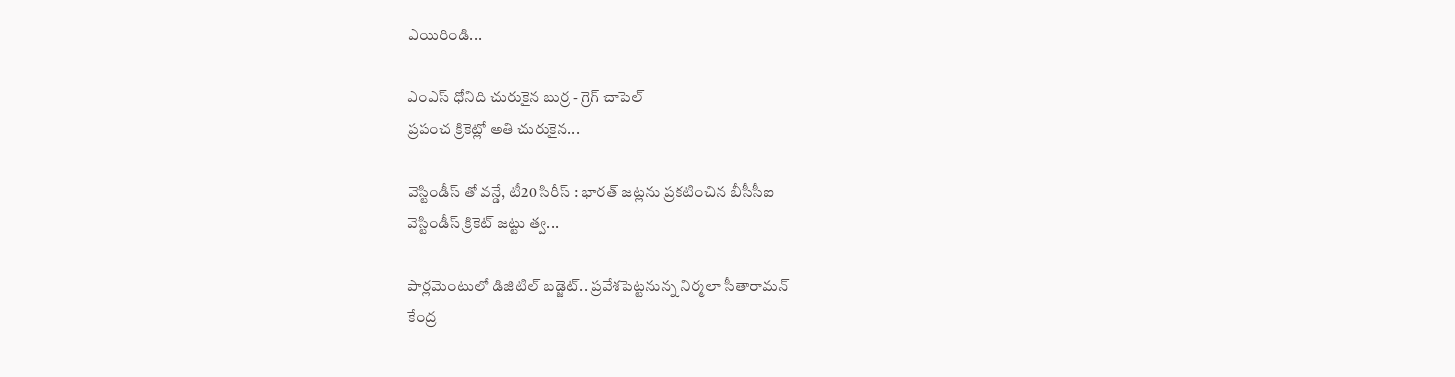ఎయిరిండి...

ఎంఎస్ ధోనిది చురుకైన బుర్ర - గ్రెగ్ చాపెల్
ప్రపంచ క్రికెట్లో అతి చురుకైన...

వెస్టిండీస్ తో వన్డే, టీ20 సిరీస్ : భారత్ జట్లను ప్రకటించిన బీసీసీఐ
వెస్టిండీస్ క్రికెట్ జట్టు త్వ...

పార్లమెంటులో డిజిటిల్ బడ్జెట్.. ప్రవేశపెట్టనున్న నిర్మలా సీతారామన్
కేంద్ర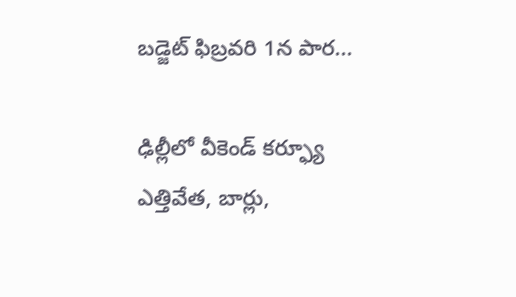బడ్జెట్ ఫిబ్రవరి 1న పార...

ఢిల్లీలో వీకెండ్ కర్ఫ్యూ ఎత్తివేత, బార్లు,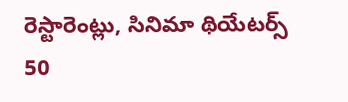రెస్టారెంట్లు, సినిమా థియేటర్స్ 50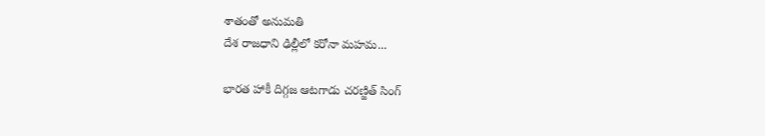శాతంతో అనుమతి
దేశ రాజధాని ఢిల్లీలో కరోనా మహమ...

భారత హాకీ దిగ్గజ ఆటగాడు చరణ్జిత్ సింగ్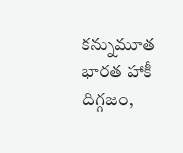కన్నుమూత
భారత హాకీ దిగ్గజం,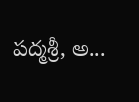పద్మశ్రీ, అ...